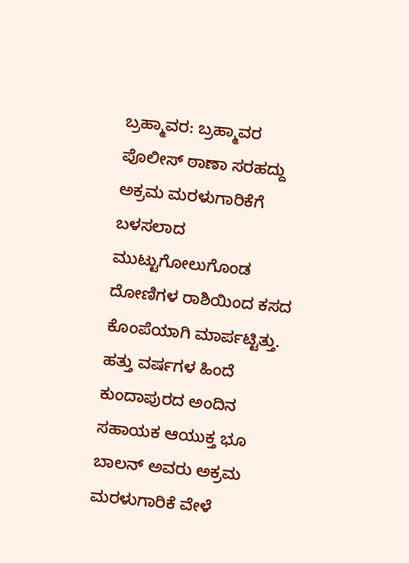ಬ್ರಹ್ಮಾವರ: ಬ್ರಹ್ಮಾವರ ಪೊಲೀಸ್ ಠಾಣಾ ಸರಹದ್ದು ಅಕ್ರಮ ಮರಳುಗಾರಿಕೆಗೆ ಬಳಸಲಾದ ಮುಟ್ಟುಗೋಲುಗೊಂಡ ದೋಣಿಗಳ ರಾಶಿಯಿಂದ ಕಸದ ಕೊಂಪೆಯಾಗಿ ಮಾರ್ಪಟ್ಟಿತ್ತು. ಹತ್ತು ವರ್ಷಗಳ ಹಿಂದೆ ಕುಂದಾಪುರದ ಅಂದಿನ ಸಹಾಯಕ ಆಯುಕ್ತ ಭೂ ಬಾಲನ್ ಅವರು ಅಕ್ರಮ ಮರಳುಗಾರಿಕೆ ವೇಳೆ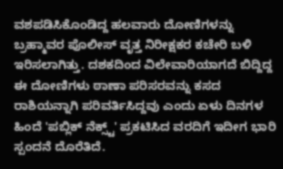ವಶಪಡಿಸಿಕೊಂಡಿದ್ದ ಹಲವಾರು ದೋಣಿಗಳನ್ನು ಬ್ರಹ್ಮಾವರ ಪೊಲೀಸ್ ವೃತ್ತ ನಿರೀಕ್ಷಕರ ಕಚೇರಿ ಬಳಿ ಇರಿಸಲಾಗಿತ್ತು. ದಶಕದಿಂದ ವಿಲೇವಾರಿಯಾಗದೆ ಬಿದ್ದಿದ್ದ ಈ ದೋಣಿಗಳು ಠಾಣಾ ಪರಿಸರವನ್ನು ಕಸದ ರಾಶಿಯನ್ನಾಗಿ ಪರಿವರ್ತಿಸಿದ್ದವು ಎಂದು ಏಳು ದಿನಗಳ ಹಿಂದೆ 'ಪಬ್ಲಿಕ್ ನೆಕ್ಸ್ಟ್' ಪ್ರಕಟಿಸಿದ ವರದಿಗೆ ಇದೀಗ ಭಾರಿ ಸ್ಪಂದನೆ ದೊರೆತಿದೆ.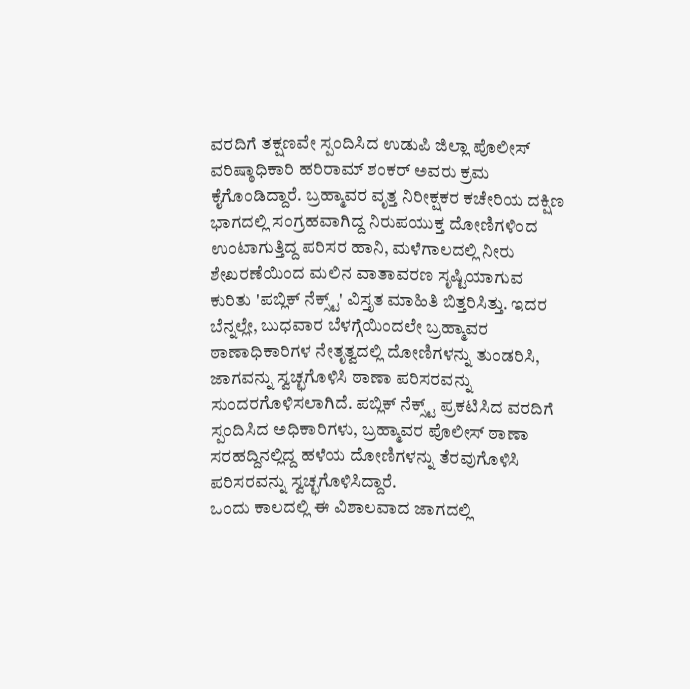ವರದಿಗೆ ತಕ್ಷಣವೇ ಸ್ಪಂದಿಸಿದ ಉಡುಪಿ ಜಿಲ್ಲಾ ಪೊಲೀಸ್ ವರಿಷ್ಠಾಧಿಕಾರಿ ಹರಿರಾಮ್ ಶಂಕರ್ ಅವರು ಕ್ರಮ ಕೈಗೊಂಡಿದ್ದಾರೆ. ಬ್ರಹ್ಮಾವರ ವೃತ್ತ ನಿರೀಕ್ಷಕರ ಕಚೇರಿಯ ದಕ್ಷಿಣ ಭಾಗದಲ್ಲಿ ಸಂಗ್ರಹವಾಗಿದ್ದ ನಿರುಪಯುಕ್ತ ದೋಣಿಗಳಿಂದ ಉಂಟಾಗುತ್ತಿದ್ದ ಪರಿಸರ ಹಾನಿ, ಮಳೆಗಾಲದಲ್ಲಿ ನೀರು ಶೇಖರಣೆಯಿಂದ ಮಲಿನ ವಾತಾವರಣ ಸೃಷ್ಟಿಯಾಗುವ ಕುರಿತು 'ಪಬ್ಲಿಕ್ ನೆಕ್ಸ್ಟ್' ವಿಸ್ತೃತ ಮಾಹಿತಿ ಬಿತ್ತರಿಸಿತ್ತು. ಇದರ ಬೆನ್ನಲ್ಲೇ, ಬುಧವಾರ ಬೆಳಗ್ಗೆಯಿಂದಲೇ ಬ್ರಹ್ಮಾವರ ಠಾಣಾಧಿಕಾರಿಗಳ ನೇತೃತ್ವದಲ್ಲಿ ದೋಣಿಗಳನ್ನು ತುಂಡರಿಸಿ, ಜಾಗವನ್ನು ಸ್ವಚ್ಛಗೊಳಿಸಿ ಠಾಣಾ ಪರಿಸರವನ್ನು ಸುಂದರಗೊಳಿಸಲಾಗಿದೆ. ಪಬ್ಲಿಕ್ ನೆಕ್ಸ್ಟ್ ಪ್ರಕಟಿಸಿದ ವರದಿಗೆ ಸ್ಪಂದಿಸಿದ ಅಧಿಕಾರಿಗಳು, ಬ್ರಹ್ಮಾವರ ಪೊಲೀಸ್ ಠಾಣಾ ಸರಹದ್ದಿನಲ್ಲಿದ್ದ ಹಳೆಯ ದೋಣಿಗಳನ್ನು ತೆರವುಗೊಳಿಸಿ ಪರಿಸರವನ್ನು ಸ್ವಚ್ಛಗೊಳಿಸಿದ್ದಾರೆ.
ಒಂದು ಕಾಲದಲ್ಲಿ ಈ ವಿಶಾಲವಾದ ಜಾಗದಲ್ಲಿ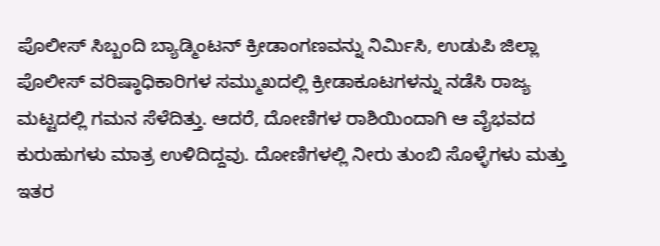ಪೊಲೀಸ್ ಸಿಬ್ಬಂದಿ ಬ್ಯಾಡ್ಮಿಂಟನ್ ಕ್ರೀಡಾಂಗಣವನ್ನು ನಿರ್ಮಿಸಿ, ಉಡುಪಿ ಜಿಲ್ಲಾ ಪೊಲೀಸ್ ವರಿಷ್ಠಾಧಿಕಾರಿಗಳ ಸಮ್ಮುಖದಲ್ಲಿ ಕ್ರೀಡಾಕೂಟಗಳನ್ನು ನಡೆಸಿ ರಾಜ್ಯ ಮಟ್ಟದಲ್ಲಿ ಗಮನ ಸೆಳೆದಿತ್ತು. ಆದರೆ, ದೋಣಿಗಳ ರಾಶಿಯಿಂದಾಗಿ ಆ ವೈಭವದ ಕುರುಹುಗಳು ಮಾತ್ರ ಉಳಿದಿದ್ದವು. ದೋಣಿಗಳಲ್ಲಿ ನೀರು ತುಂಬಿ ಸೊಳ್ಳೆಗಳು ಮತ್ತು ಇತರ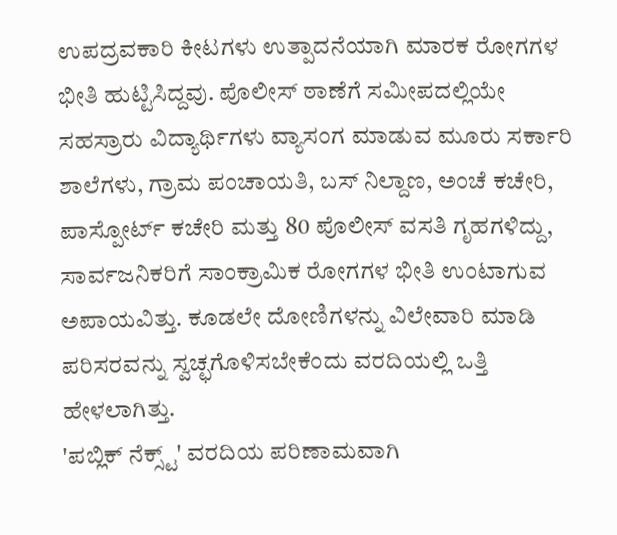ಉಪದ್ರವಕಾರಿ ಕೀಟಗಳು ಉತ್ಪಾದನೆಯಾಗಿ ಮಾರಕ ರೋಗಗಳ ಭೀತಿ ಹುಟ್ಟಿಸಿದ್ದವು. ಪೊಲೀಸ್ ಠಾಣೆಗೆ ಸಮೀಪದಲ್ಲಿಯೇ ಸಹಸ್ರಾರು ವಿದ್ಯಾರ್ಥಿಗಳು ವ್ಯಾಸಂಗ ಮಾಡುವ ಮೂರು ಸರ್ಕಾರಿ ಶಾಲೆಗಳು, ಗ್ರಾಮ ಪಂಚಾಯತಿ, ಬಸ್ ನಿಲ್ದಾಣ, ಅಂಚೆ ಕಚೇರಿ, ಪಾಸ್ಪೋರ್ಟ್ ಕಚೇರಿ ಮತ್ತು 80 ಪೊಲೀಸ್ ವಸತಿ ಗೃಹಗಳಿದ್ದು, ಸಾರ್ವಜನಿಕರಿಗೆ ಸಾಂಕ್ರಾಮಿಕ ರೋಗಗಳ ಭೀತಿ ಉಂಟಾಗುವ ಅಪಾಯವಿತ್ತು. ಕೂಡಲೇ ದೋಣಿಗಳನ್ನು ವಿಲೇವಾರಿ ಮಾಡಿ ಪರಿಸರವನ್ನು ಸ್ವಚ್ಛಗೊಳಿಸಬೇಕೆಂದು ವರದಿಯಲ್ಲಿ ಒತ್ತಿ ಹೇಳಲಾಗಿತ್ತು.
'ಪಬ್ಲಿಕ್ ನೆಕ್ಸ್ಟ್' ವರದಿಯ ಪರಿಣಾಮವಾಗಿ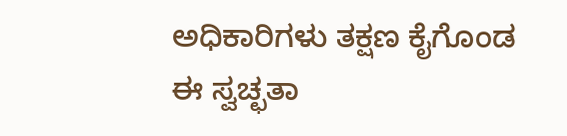ಅಧಿಕಾರಿಗಳು ತಕ್ಷಣ ಕೈಗೊಂಡ ಈ ಸ್ವಚ್ಛತಾ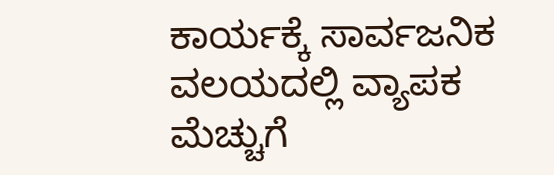ಕಾರ್ಯಕ್ಕೆ ಸಾರ್ವಜನಿಕ ವಲಯದಲ್ಲಿ ವ್ಯಾಪಕ ಮೆಚ್ಚುಗೆ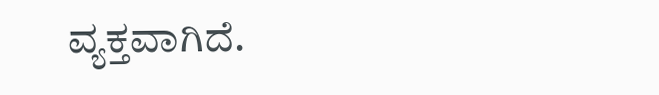ವ್ಯಕ್ತವಾಗಿದೆ.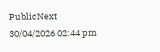PublicNext
30/04/2026 02:44 pm